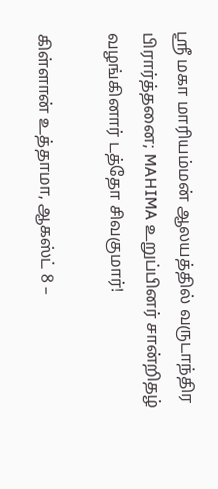ஸ்ரீ மகா மாரியம்மன் ஆலயத்தில் வருடாந்திர பிரார்த்தனை; MAHIMA உறுப்பினர் சான்றிதழ் வழங்கினார் டத்தோ சிவகுமார்!

கிள்ளான் உத்தாமா, ஆகஸ்ட் 8 –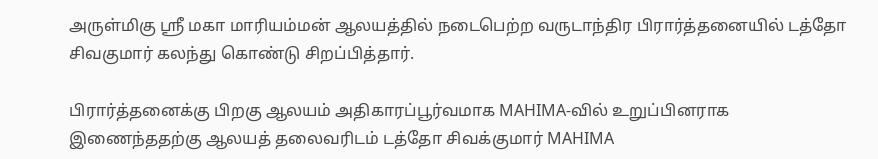அருள்மிகு ஸ்ரீ மகா மாரியம்மன் ஆலயத்தில் நடைபெற்ற வருடாந்திர பிரார்த்தனையில் டத்தோ சிவகுமார் கலந்து கொண்டு சிறப்பித்தார்.

பிரார்த்தனைக்கு பிறகு ஆலயம் அதிகாரப்பூர்வமாக MAHIMA-வில் உறுப்பினராக இணைந்ததற்கு ஆலயத் தலைவரிடம் டத்தோ சிவக்குமார் MAHIMA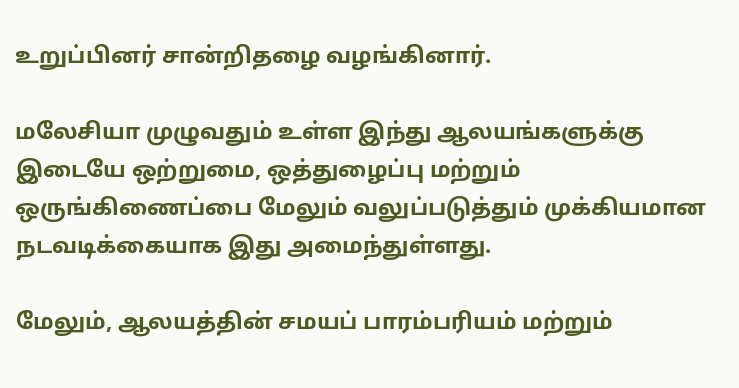உறுப்பினர் சான்றிதழை வழங்கினார்.

மலேசியா முழுவதும் உள்ள இந்து ஆலயங்களுக்கு இடையே ஒற்றுமை, ஒத்துழைப்பு மற்றும் ஒருங்கிணைப்பை மேலும் வலுப்படுத்தும் முக்கியமான நடவடிக்கையாக இது அமைந்துள்ளது.

மேலும், ஆலயத்தின் சமயப் பாரம்பரியம் மற்றும்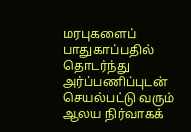மரபுகளைப் பாதுகாப்பதில் தொடர்ந்து அர்ப்பணிப்புடன் செயல்பட்டு வரும் ஆலய நிர்வாகக்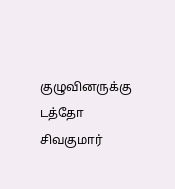குழுவினருக்கு டத்தோ சிவகுமார்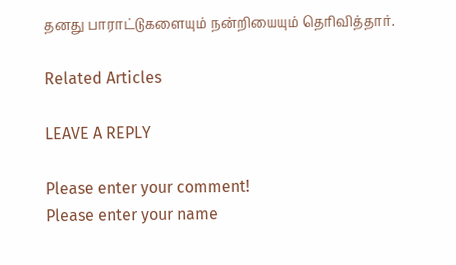தனது பாராட்டுகளையும் நன்றியையும் தெரிவித்தார்.

Related Articles

LEAVE A REPLY

Please enter your comment!
Please enter your name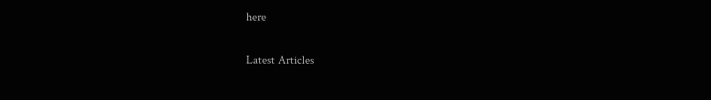here

Latest Articles